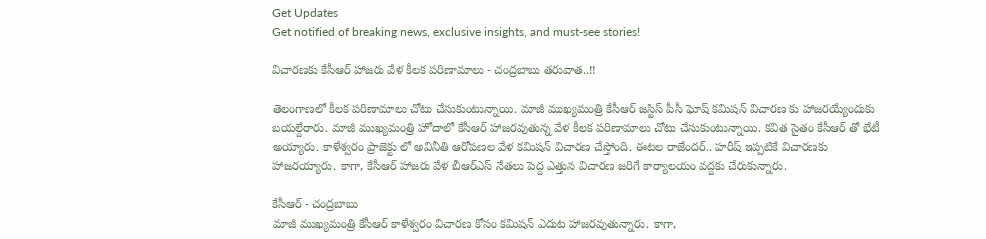Get Updates
Get notified of breaking news, exclusive insights, and must-see stories!

విచారణకు కేసీఆర్ హాజరు వేళ కీలక పరిణామాలు - చంద్రబాబు తరువాత..!!

తెలంగాణలో కీలక పరిణామాలు చోటు చేసుకుంటున్నాయి. మాజీ ముఖ్యమంత్రి కేసీఆర్ జస్టిస్ పీసీ ఘోష్ కమిషన్ విచారణ కు హాజరయ్యేందుకు బయల్దేరారు. మాజీ ముఖ్యమంత్రి హోదాలో కేసీఆర్ హాజరవుతున్న వేళ కీలక పరిణామాలు చోటు చేసుకుంటున్నాయి. కవిత సైతం కేసీఆర్ తో భేటీ అయ్యారు. కాళేశ్వరం ప్రాజెక్టు లో అవినీతి ఆరోపణల వేళ కమిషన్ విచారణ చేస్తోంది. ఈటల రాజేందర్.. హరీష్ ఇప్పటికే విచారణకు హాజరయ్యారు. కాగా, కేసీఆర్ హాజరు వేళ బీఆర్ఎస్ నేతలు పెద్ద ఎత్తున విచారణ జరిగే కార్యాలయం వద్దకు చేరుకున్నారు.

కేసీఆర్ - చంద్రబాబు
మాజీ ముఖ్యమంత్రి కేసీఆర్ కాళేశ్వరం విచారణ కోసం కమిషన్ ఎదుట హాజరవుతున్నారు. కాగా,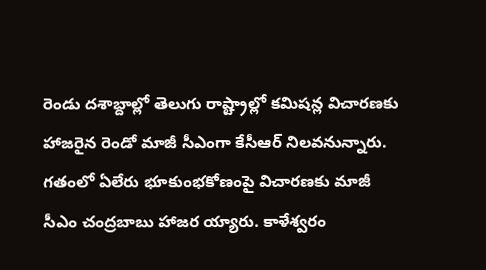రెండు దశాబ్దాల్లో తెలుగు రాష్ట్రాల్లో కమిషన్ల విచారణకు హాజరైన రెండో మాజీ సీఎంగా కేసీఆర్‌ నిలవనున్నారు. గతంలో ఏలేరు భూకుంభకోణంపై విచారణకు మాజీ సీఎం చంద్రబాబు హాజర య్యారు. కాళేశ్వరం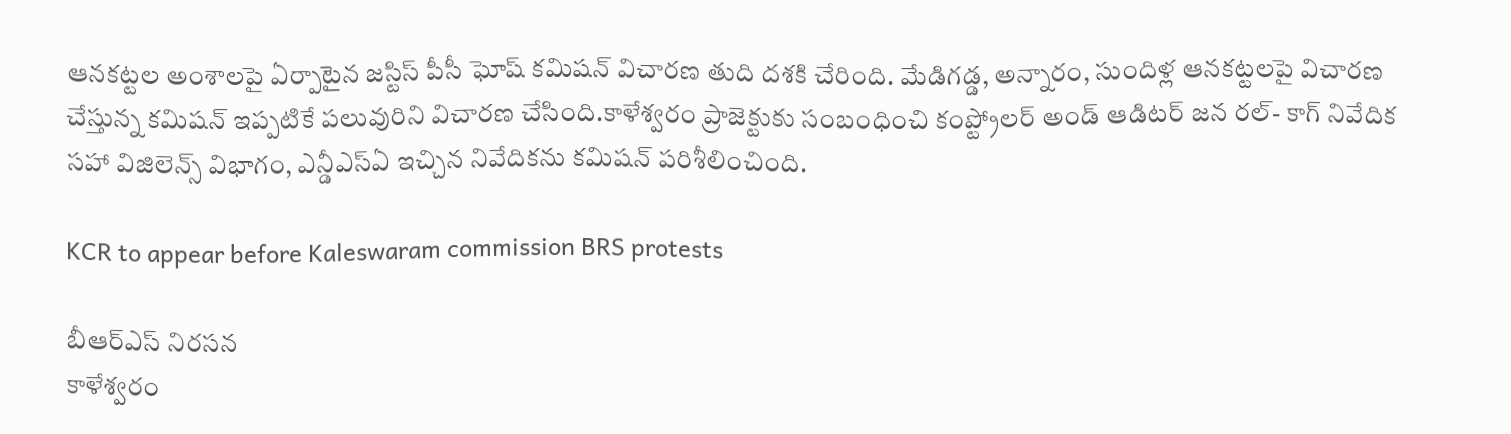ఆనకట్టల అంశాలపై ఏర్పాటైన జస్టిస్ పీసీ ఘోష్ కమిషన్ విచారణ తుది దశకి చేరింది. మేడిగడ్డ, అన్నారం, సుందిళ్ల ఆనకట్టలపై విచారణ చేస్తున్న కమిషన్ ఇప్పటికే పలువురిని విచారణ చేసింది.కాళేశ్వరం ప్రాజెక్టుకు సంబంధించి కంప్ట్రోలర్ అండ్ ఆడిటర్ జన రల్- కాగ్ నివేదిక సహా విజిలెన్స్ విభాగం, ఎన్డీఎస్ఏ ఇచ్చిన నివేదికను కమిషన్ పరిశీలించింది.

KCR to appear before Kaleswaram commission BRS protests

బీఆర్ఎస్ నిరసన
కాళేశ్వరం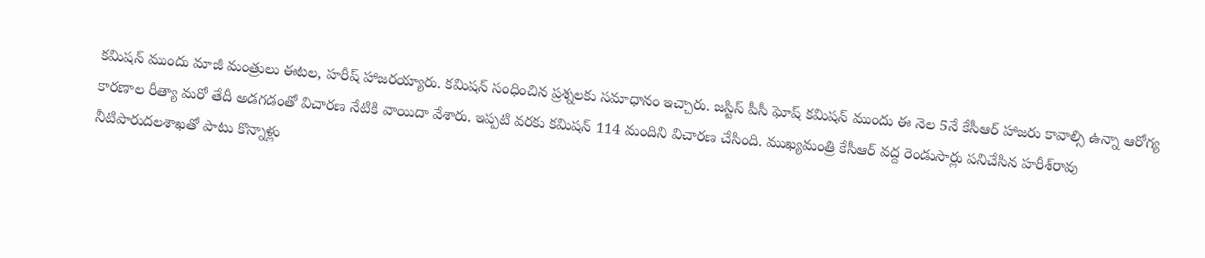కమిషన్ ముందు మాజీ మంత్రులు ఈటల, హరీష్ హాజరయ్యారు. కమిషన్ సంధించిన ప్రశ్నలకు సమాధానం ఇచ్చారు. జస్టిస్ పీసీ ఘోష్ కమిషన్ ముందు ఈ నెల 5నే కేసీఆర్ హాజరు కావాల్సి ఉన్నా ఆరోగ్య కారణాల రీత్యా మరో తేదీ అడగడంతో విచారణ నేటికి వాయిదా వేశారు. ఇప్పటి వరకు కమిషన్ 114 మందిని విచారణ చేసింది. ముఖ్యమంత్రి కేసీఆర్‌ వద్ద రెండుసార్లు పనిచేసిన హరీశ్‌రావు నీటిపారుదలశాఖతో పాటు కొన్నాళ్లు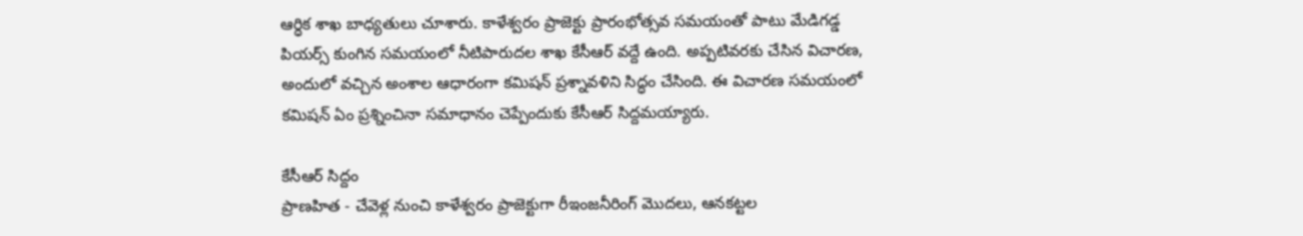ఆర్ధిక శాఖ బాధ్యతులు చూశారు. కాళేశ్వరం ప్రాజెక్టు ప్రారంభోత్సవ సమయంతో పాటు మేడిగడ్డ పియర్స్ కుంగిన సమయంలో నీటిపారుదల శాఖ కేసీఆర్ వద్దే ఉంది. అప్పటివరకు చేసిన విచారణ, అందులో వచ్చిన అంశాల ఆధారంగా కమిషన్ ప్రశ్నావళిని సిద్ధం చేసింది. ఈ విచారణ సమయంలో కమిషన్ ఏం ప్రశ్నించినా సమాధానం చెప్పేందుకు కేసీఆర్ సిద్దమయ్యారు.

కేసీఆర్ సిద్దం
ప్రాణహిత - చేవెళ్ల నుంచి కాళేశ్వరం ప్రాజెక్టుగా రీఇంజనీరింగ్ మొదలు, ఆనకట్టల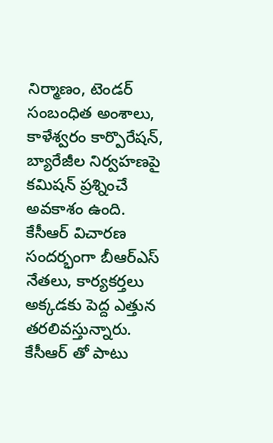నిర్మాణం, టెండర్ సంబంధిత అంశాలు, కాళేశ్వరం కార్పొరేషన్, బ్యారేజీల నిర్వహణపై కమిషన్ ప్రశ్నించే అవకాశం ఉంది. కేసీఆర్ విచారణ సందర్భంగా బీఆర్ఎస్ నేతలు, కార్యకర్తలు అక్కడకు పెద్ద ఎత్తున తరలివస్తున్నారు. కేసీఆర్ తో పాటు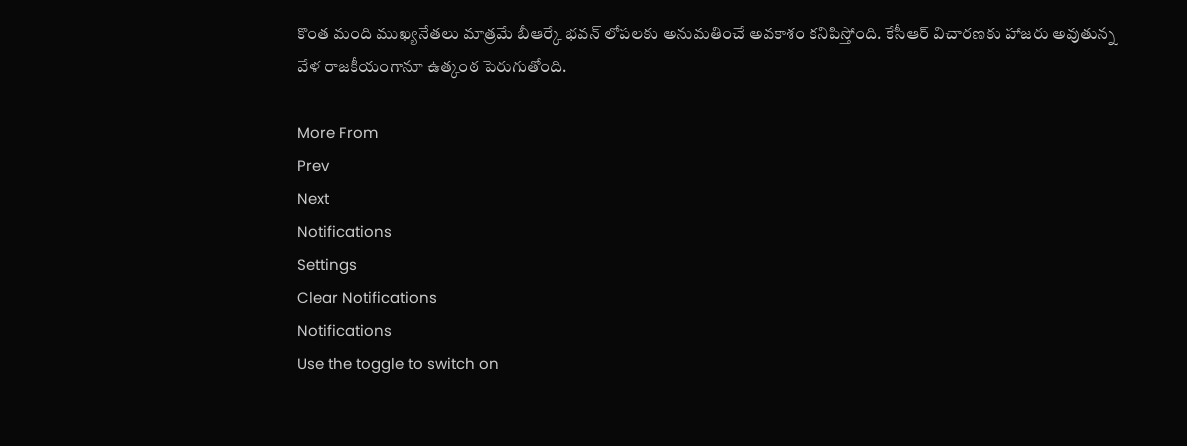కొంత మంది ముఖ్యనేతలు మాత్రమే బీఆర్కే భవన్ లోపలకు అనుమతించే అవకాశం కనిపిస్తోంది. కేసీఆర్ విచారణకు హాజరు అవుతున్న వేళ రాజకీయంగానూ ఉత్కంఠ పెరుగుతోంది.

More From
Prev
Next
Notifications
Settings
Clear Notifications
Notifications
Use the toggle to switch on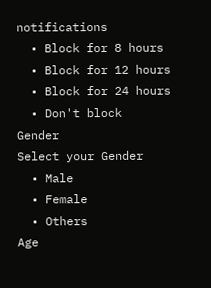notifications
  • Block for 8 hours
  • Block for 12 hours
  • Block for 24 hours
  • Don't block
Gender
Select your Gender
  • Male
  • Female
  • Others
Age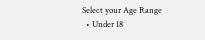Select your Age Range
  • Under 18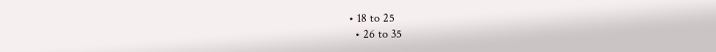• 18 to 25
  • 26 to 35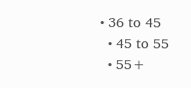• 36 to 45
  • 45 to 55
  • 55+